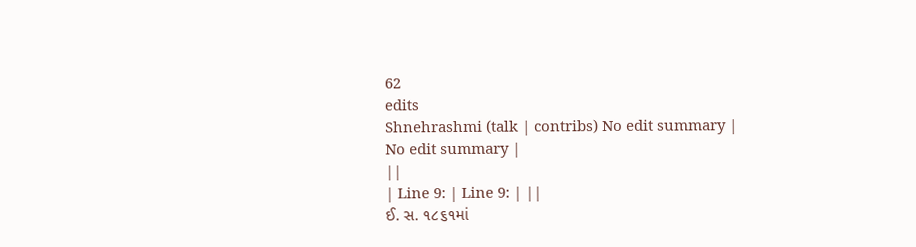62
edits
Shnehrashmi (talk | contribs) No edit summary |
No edit summary |
||
| Line 9: | Line 9: | ||
ઈ. સ. ૧૮૬૧માં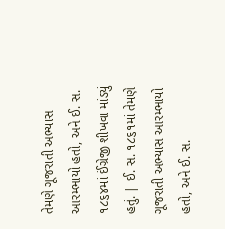તેમણે ગૂજરાતી અભ્યાસ આરમ્ભાયો હતો, અને ઈ. સ. ૧૮૬૪માં ઈંગ્રેજી શીખવા માંડયું હતું. | ઈ. સ. ૧૮૬૧માં તેમણે ગૂજરાતી અભ્યાસ આરમ્ભાયો હતો, અને ઈ. સ.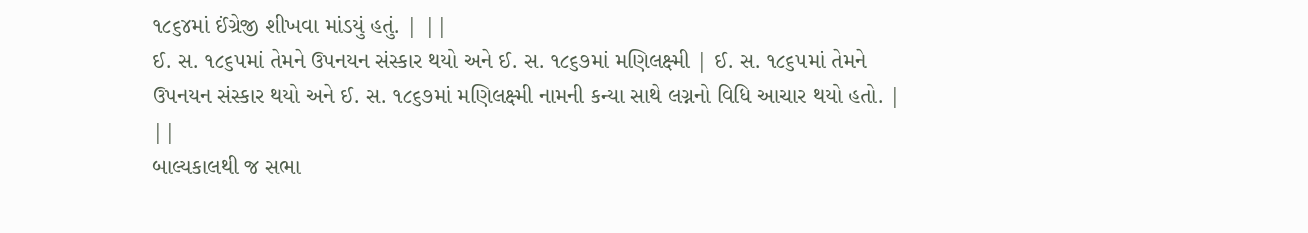૧૮૬૪માં ઈંગ્રેજી શીખવા માંડયું હતું. | ||
ઈ. સ. ૧૮૬૫માં તેમને ઉપનયન સંસ્કાર થયો અને ઈ. સ. ૧૮૬૭માં મણિલક્ષ્મી | ઈ. સ. ૧૮૬૫માં તેમને ઉપનયન સંસ્કાર થયો અને ઈ. સ. ૧૮૬૭માં મણિલક્ષ્મી નામની કન્યા સાથે લગ્નનો વિધિ આચાર થયો હતો. | ||
બાલ્યકાલથી જ સભા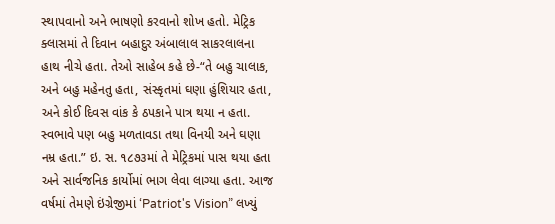સ્થાપવાનો અને ભાષણો કરવાનો શોખ હતો. મેટ્રિક ક્લાસમાં તે દિવાન બહાદુર અંબાલાલ સાકરલાલના હાથ નીચે હતા. તેઓ સાહેબ કહે છે-“તે બહુ ચાલાક, અને બહુ મહેનતુ હતા, સંસ્કૃતમાં ઘણા હુંશિયાર હતા, અને કોઈ દિવસ વાંક કે ઠપકાને પાત્ર થયા ન હતા. સ્વભાવે પણ બહુ મળતાવડા તથા વિનયી અને ઘણા નમ્ર હતા.” ઇ. સ. ૧૮૭૩માં તે મેટ્રિકમાં પાસ થયા હતા અને સાર્વજનિક કાર્યોમાં ભાગ લેવા લાગ્યા હતા. આજ વર્ષમાં તેમણે ઇંગ્રેજીમાં ‘Patriot's Vision” લખ્યું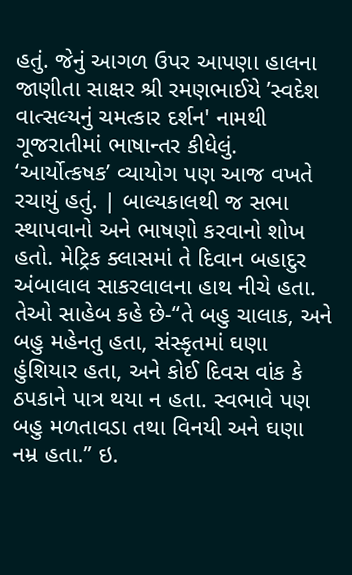હતું. જેનું આગળ ઉપર આપણા હાલના જાણીતા સાક્ષર શ્રી રમણભાઈયે ’સ્વદેશ વાત્સલ્યનું ચમત્કાર દર્શન' નામથી ગૂજરાતીમાં ભાષાન્તર કીધેલું. ‘આર્યોત્કષક’ વ્યાયોગ પણ આજ વખતે રચાયું હતું. | બાલ્યકાલથી જ સભા સ્થાપવાનો અને ભાષણો કરવાનો શોખ હતો. મેટ્રિક ક્લાસમાં તે દિવાન બહાદુર અંબાલાલ સાકરલાલના હાથ નીચે હતા. તેઓ સાહેબ કહે છે-“તે બહુ ચાલાક, અને બહુ મહેનતુ હતા, સંસ્કૃતમાં ઘણા હુંશિયાર હતા, અને કોઈ દિવસ વાંક કે ઠપકાને પાત્ર થયા ન હતા. સ્વભાવે પણ બહુ મળતાવડા તથા વિનયી અને ઘણા નમ્ર હતા.” ઇ.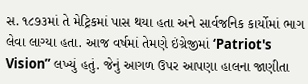સ. ૧૮૭૩માં તે મેટ્રિકમાં પાસ થયા હતા અને સાર્વજનિક કાર્યોમાં ભાગ લેવા લાગ્યા હતા. આજ વર્ષમાં તેમણે ઇંગ્રેજીમાં ‘Patriot's Vision” લખ્યું હતું. જેનું આગળ ઉપર આપણા હાલના જાણીતા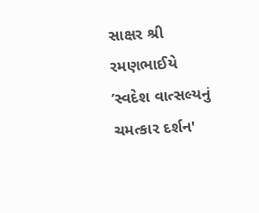સાક્ષર શ્રી રમણભાઈયે ’સ્વદેશ વાત્સલ્યનું ચમત્કાર દર્શન'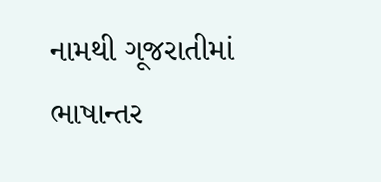નામથી ગૂજરાતીમાં ભાષાન્તર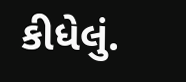કીધેલું.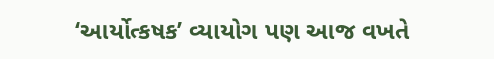‘આર્યોત્કષક’ વ્યાયોગ પણ આજ વખતે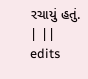રચાયું હતું. | ||
edits